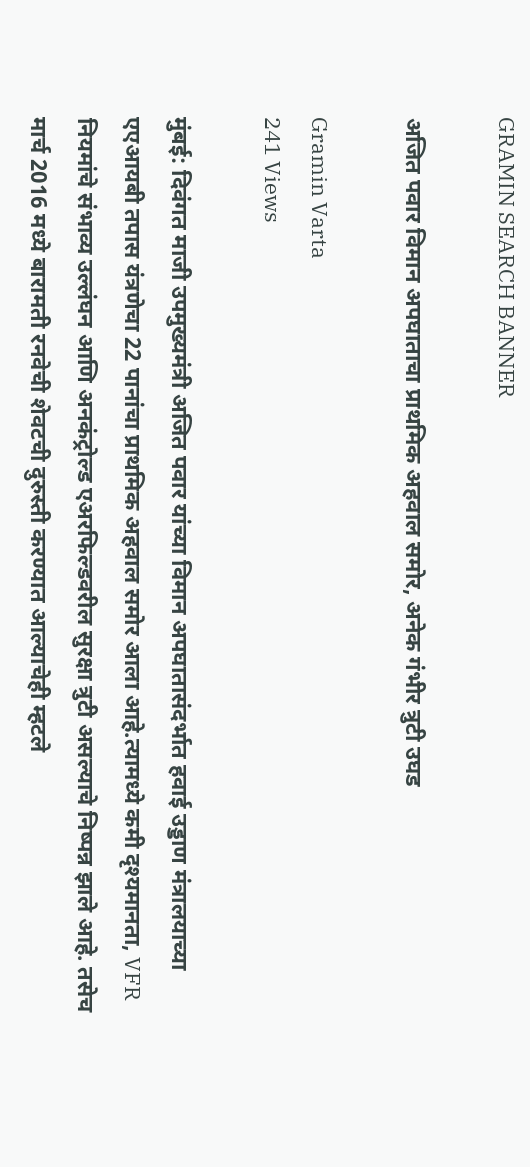GRAMIN SEARCH BANNER

अजित पवार विमान अपघाताचा प्राथमिक अहवाल समोर, अनेक गंभीर त्रुटी उघड

Gramin Varta
241 Views

मुंबई: दिवंगत माजी उपमुख्यमंत्री अजित पवार यांच्या विमान अपघातासंदर्भात हवाई उड्डाण मंत्रालयाच्या एएआयबी तपास यंत्रणेचा 22 पानांचा प्राथमिक अहवाल समोर आला आहे.त्यामध्ये कमी दृश्यमानता, VFR नियमांचे संभाव्य उल्लंघन आणि अनकंट्रोल्ड एअरफिल्डवरील सुरक्षा त्रुटी असल्याचे निष्पन्न झाले आहे. तसेच मार्च 2016 मध्ये बारामती रनवेची शेवटची दुरुस्ती करण्यात आल्याचेही म्हटले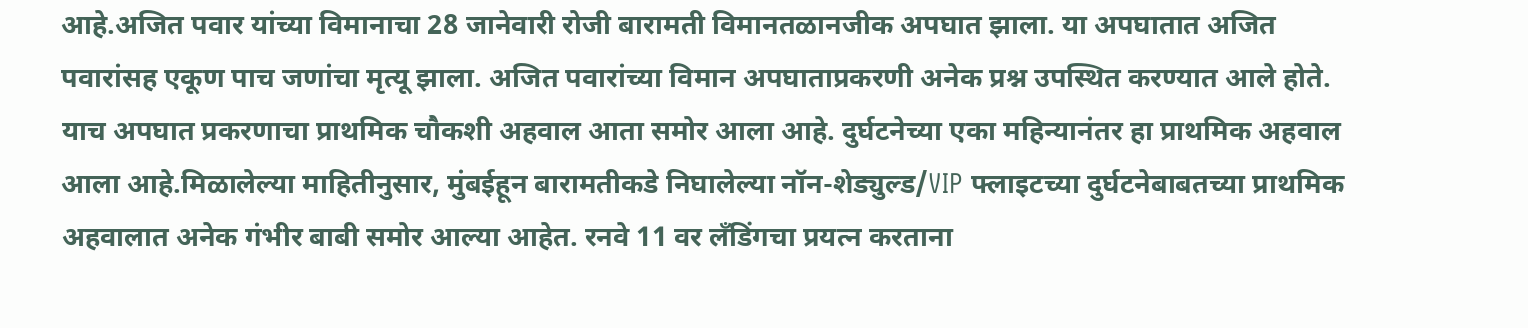आहे.अजित पवार यांच्या विमानाचा 28 जानेवारी रोजी बारामती विमानतळानजीक अपघात झाला. या अपघातात अजित पवारांसह एकूण पाच जणांचा मृत्यू झाला. अजित पवारांच्या विमान अपघाताप्रकरणी अनेक प्रश्न उपस्थित करण्यात आले होते. याच अपघात प्रकरणाचा प्राथमिक चौकशी अहवाल आता समोर आला आहे. दुर्घटनेच्या एका महिन्यानंतर हा प्राथमिक अहवाल आला आहे.मिळालेल्या माहितीनुसार, मुंबईहून बारामतीकडे निघालेल्या नॉन-शेड्युल्ड/VIP फ्लाइटच्या दुर्घटनेबाबतच्या प्राथमिक अहवालात अनेक गंभीर बाबी समोर आल्या आहेत. रनवे 11 वर लँडिंगचा प्रयत्न करताना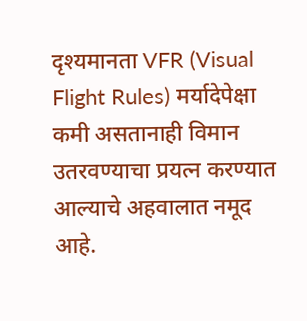दृश्यमानता VFR (Visual Flight Rules) मर्यादेपेक्षा कमी असतानाही विमान उतरवण्याचा प्रयत्न करण्यात आल्याचे अहवालात नमूद आहे.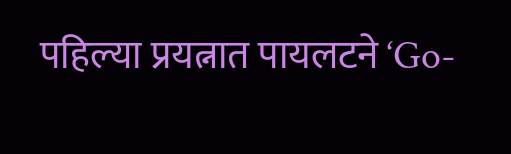पहिल्या प्रयत्नात पायलटने ‘Go-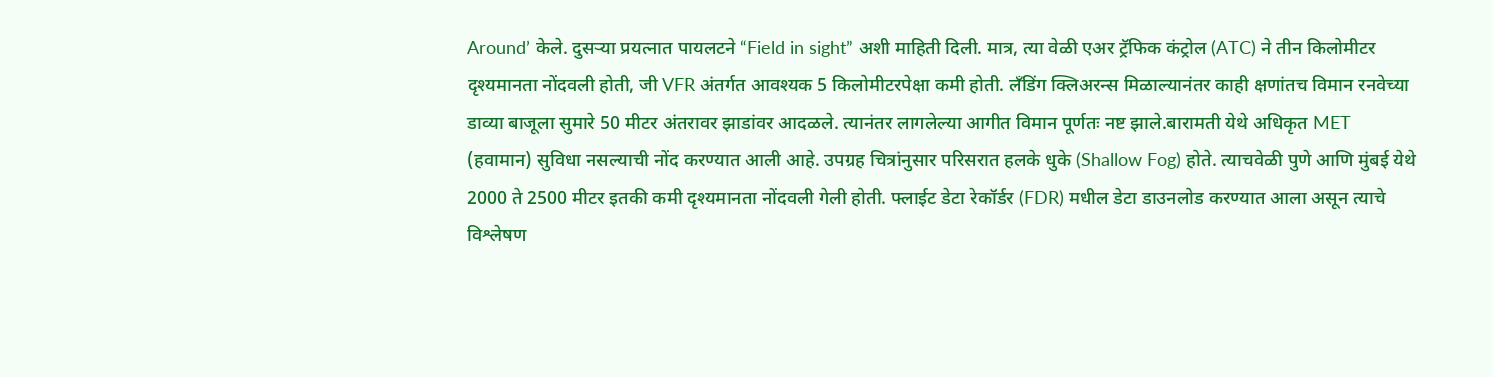Around’ केले. दुसऱ्या प्रयत्नात पायलटने “Field in sight” अशी माहिती दिली. मात्र, त्या वेळी एअर ट्रॅफिक कंट्रोल (ATC) ने तीन किलोमीटर दृश्यमानता नोंदवली होती, जी VFR अंतर्गत आवश्यक 5 किलोमीटरपेक्षा कमी होती. लँडिंग क्लिअरन्स मिळाल्यानंतर काही क्षणांतच विमान रनवेच्या डाव्या बाजूला सुमारे 50 मीटर अंतरावर झाडांवर आदळले. त्यानंतर लागलेल्या आगीत विमान पूर्णतः नष्ट झाले.बारामती येथे अधिकृत MET (हवामान) सुविधा नसल्याची नोंद करण्यात आली आहे. उपग्रह चित्रांनुसार परिसरात हलके धुके (Shallow Fog) होते. त्याचवेळी पुणे आणि मुंबई येथे 2000 ते 2500 मीटर इतकी कमी दृश्यमानता नोंदवली गेली होती. फ्लाईट डेटा रेकॉर्डर (FDR) मधील डेटा डाउनलोड करण्यात आला असून त्याचे विश्लेषण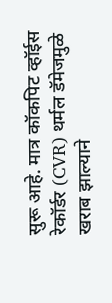सुरू आहे. मात्र कॉकपिट व्हॉईस रेकॉर्डर (CVR) थर्मल डॅमेजमुळे खराब झाल्याने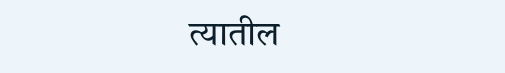त्यातील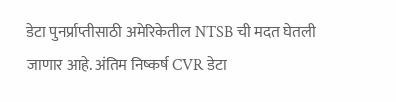डेटा पुनर्प्राप्तीसाठी अमेरिकेतील NTSB ची मदत घेतली जाणार आहे. अंतिम निष्कर्ष CVR डेटा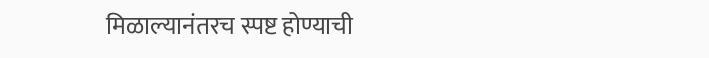मिळाल्यानंतरच स्पष्ट होण्याची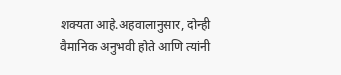शक्यता आहे.अहवालानुसार, दोन्ही वैमानिक अनुभवी होते आणि त्यांनी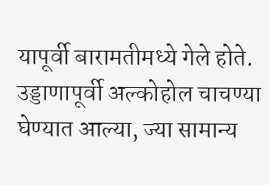यापूर्वी बारामतीमध्ये गेले होते. उड्डाणापूर्वी अल्कोहोल चाचण्या घेण्यात आल्या, ज्या सामान्य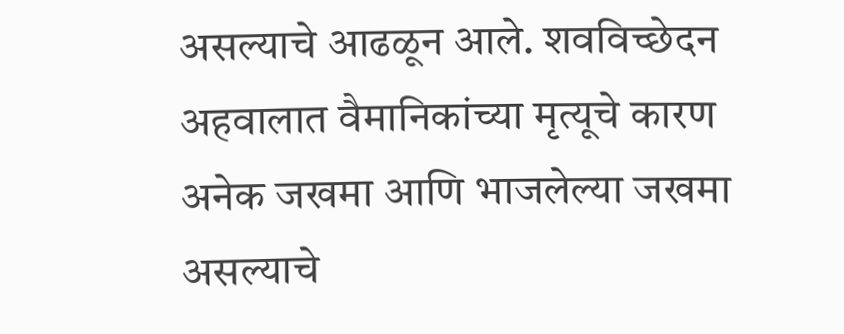असल्याचे आढळून आले. शवविच्छेदन अहवालात वैमानिकांच्या मृत्यूचे कारण अनेक जखमा आणि भाजलेल्या जखमा असल्याचे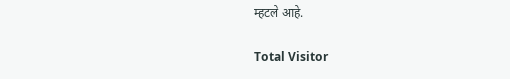म्हटले आहे.

Total Visitor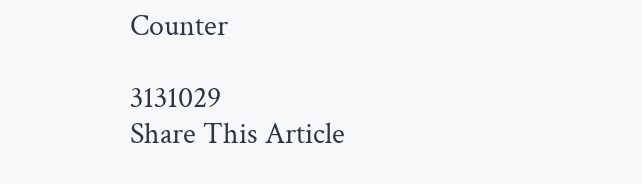Counter

3131029
Share This Article